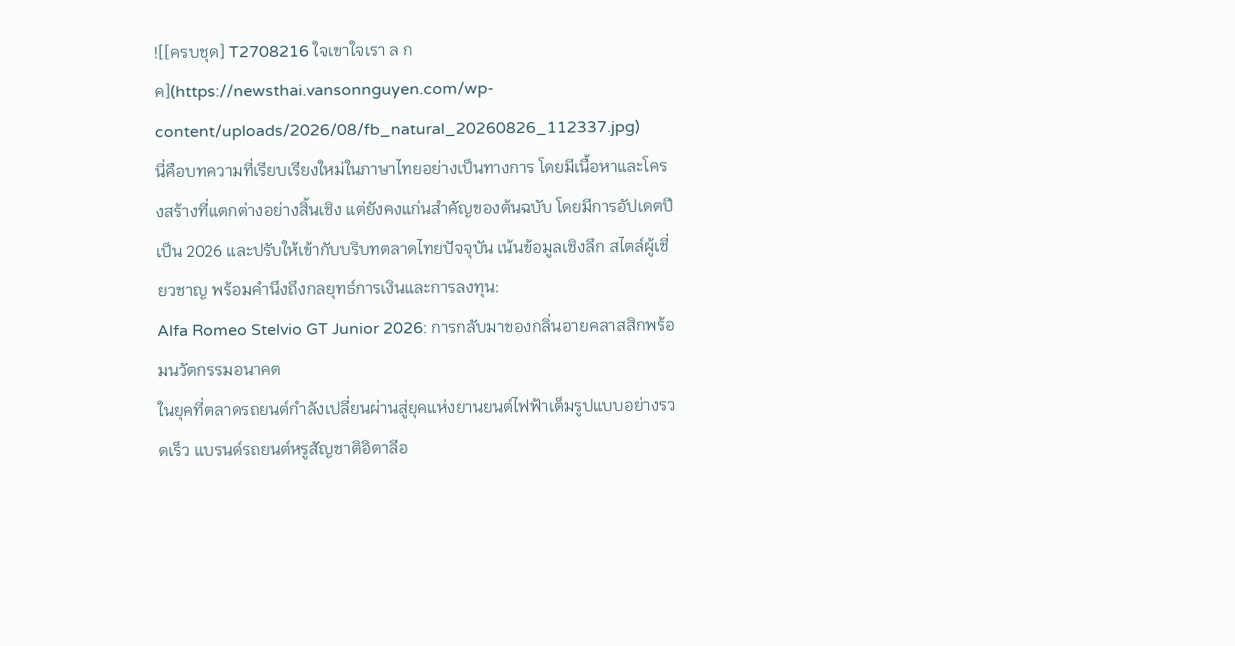![[ครบชุด] T2708216 ใจเขาใจเรา ล กค](https://newsthai.vansonnguyen.com/wp-content/uploads/2026/08/fb_natural_20260826_112337.jpg)
นี่คือบทความที่เรียบเรียงใหม่ในภาษาไทยอย่างเป็นทางการ โดยมีเนื้อหาและโครงสร้างที่แตกต่างอย่างสิ้นเชิง แต่ยังคงแก่นสำคัญของต้นฉบับ โดยมีการอัปเดตปีเป็น 2026 และปรับให้เข้ากับบริบทตลาดไทยปัจจุบัน เน้นข้อมูลเชิงลึก สไตล์ผู้เชี่ยวชาญ พร้อมคำนึงถึงกลยุทธ์การเงินและการลงทุน:
Alfa Romeo Stelvio GT Junior 2026: การกลับมาของกลิ่นอายคลาสสิกพร้อมนวัตกรรมอนาคต
ในยุคที่ตลาดรถยนต์กำลังเปลี่ยนผ่านสู่ยุคแห่งยานยนต์ไฟฟ้าเต็มรูปแบบอย่างรวดเร็ว แบรนด์รถยนต์หรูสัญชาติอิตาลีอ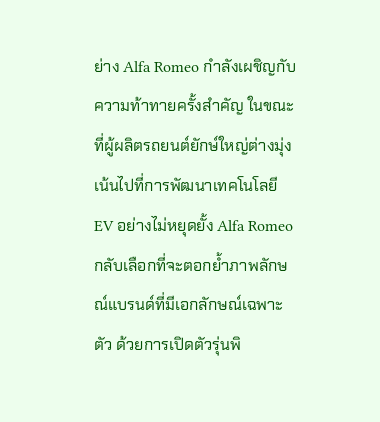ย่าง Alfa Romeo กำลังเผชิญกับความท้าทายครั้งสำคัญ ในขณะที่ผู้ผลิตรถยนต์ยักษ์ใหญ่ต่างมุ่งเน้นไปที่การพัฒนาเทคโนโลยี EV อย่างไม่หยุดยั้ง Alfa Romeo กลับเลือกที่จะตอกย้ำภาพลักษณ์แบรนด์ที่มีเอกลักษณ์เฉพาะตัว ด้วยการเปิดตัวรุ่นพิ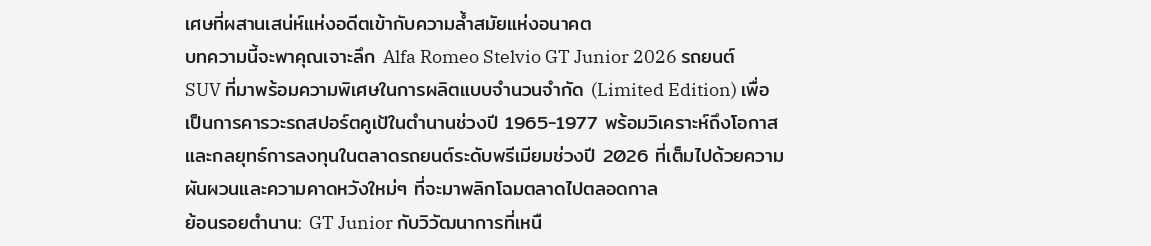เศษที่ผสานเสน่ห์แห่งอดีตเข้ากับความล้ำสมัยแห่งอนาคต
บทความนี้จะพาคุณเจาะลึก Alfa Romeo Stelvio GT Junior 2026 รถยนต์ SUV ที่มาพร้อมความพิเศษในการผลิตแบบจำนวนจำกัด (Limited Edition) เพื่อเป็นการคารวะรถสปอร์ตคูเป้ในตำนานช่วงปี 1965-1977 พร้อมวิเคราะห์ถึงโอกาสและกลยุทธ์การลงทุนในตลาดรถยนต์ระดับพรีเมียมช่วงปี 2026 ที่เต็มไปด้วยความผันผวนและความคาดหวังใหม่ๆ ที่จะมาพลิกโฉมตลาดไปตลอดกาล
ย้อนรอยตำนาน: GT Junior กับวิวัฒนาการที่เหนื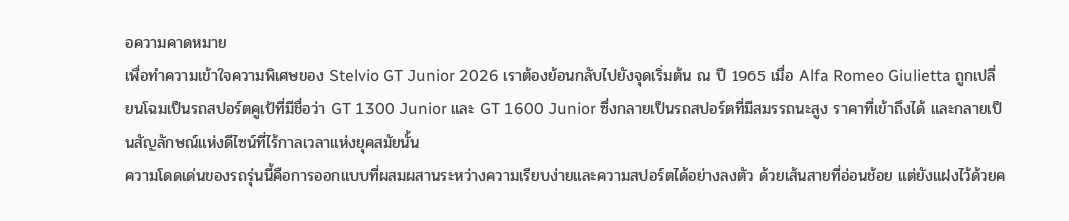อความคาดหมาย
เพื่อทำความเข้าใจความพิเศษของ Stelvio GT Junior 2026 เราต้องย้อนกลับไปยังจุดเริ่มต้น ณ ปี 1965 เมื่อ Alfa Romeo Giulietta ถูกเปลี่ยนโฉมเป็นรถสปอร์ตคูเป้ที่มีชื่อว่า GT 1300 Junior และ GT 1600 Junior ซึ่งกลายเป็นรถสปอร์ตที่มีสมรรถนะสูง ราคาที่เข้าถึงได้ และกลายเป็นสัญลักษณ์แห่งดีไซน์ที่ไร้กาลเวลาแห่งยุคสมัยนั้น
ความโดดเด่นของรถรุ่นนี้คือการออกแบบที่ผสมผสานระหว่างความเรียบง่ายและความสปอร์ตได้อย่างลงตัว ด้วยเส้นสายที่อ่อนช้อย แต่ยังแฝงไว้ด้วยค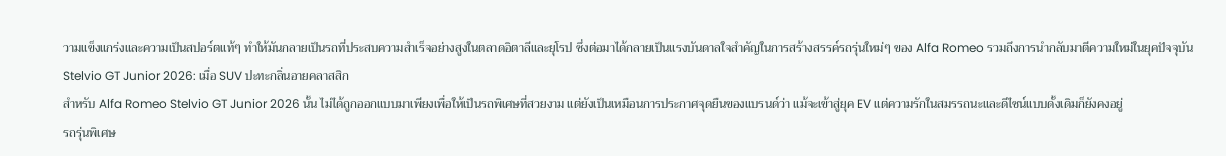วามแข็งแกร่งและความเป็นสปอร์ตแท้ๆ ทำให้มันกลายเป็นรถที่ประสบความสำเร็จอย่างสูงในตลาดอิตาลีและยุโรป ซึ่งต่อมาได้กลายเป็นแรงบันดาลใจสำคัญในการสร้างสรรค์รถรุ่นใหม่ๆ ของ Alfa Romeo รวมถึงการนำกลับมาตีความใหม่ในยุคปัจจุบัน
Stelvio GT Junior 2026: เมื่อ SUV ปะทะกลิ่นอายคลาสสิก
สำหรับ Alfa Romeo Stelvio GT Junior 2026 นั้น ไม่ได้ถูกออกแบบมาเพียงเพื่อให้เป็นรถพิเศษที่สวยงาม แต่ยังเป็นเหมือนการประกาศจุดยืนของแบรนด์ว่า แม้จะเข้าสู่ยุค EV แต่ความรักในสมรรถนะและดีไซน์แบบดั้งเดิมก็ยังคงอยู่
รถรุ่นพิเศษ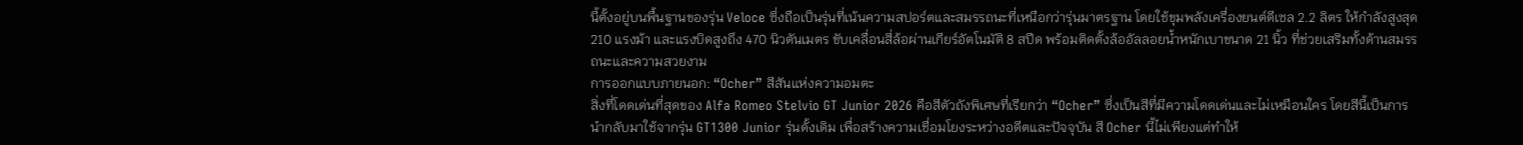นี้ตั้งอยู่บนพื้นฐานของรุ่น Veloce ซึ่งถือเป็นรุ่นที่เน้นความสปอร์ตและสมรรถนะที่เหนือกว่ารุ่นมาตรฐาน โดยใช้ขุมพลังเครื่องยนต์ดีเซล 2.2 ลิตร ให้กำลังสูงสุด 210 แรงม้า และแรงบิดสูงถึง 470 นิวตันเมตร ขับเคลื่อนสี่ล้อผ่านเกียร์อัตโนมัติ 8 สปีด พร้อมติดตั้งล้ออัลลอยน้ำหนักเบาขนาด 21 นิ้ว ที่ช่วยเสริมทั้งด้านสมรรถนะและความสวยงาม
การออกแบบภายนอก: “Ocher” สีสันแห่งความอมตะ
สิ่งที่โดดเด่นที่สุดของ Alfa Romeo Stelvio GT Junior 2026 คือสีตัวถังพิเศษที่เรียกว่า “Ocher” ซึ่งเป็นสีที่มีความโดดเด่นและไม่เหมือนใคร โดยสีนี้เป็นการนำกลับมาใช้จากรุ่น GT1300 Junior รุ่นดั้งเดิม เพื่อสร้างความเชื่อมโยงระหว่างอดีตและปัจจุบัน สี Ocher นี้ไม่เพียงแต่ทำให้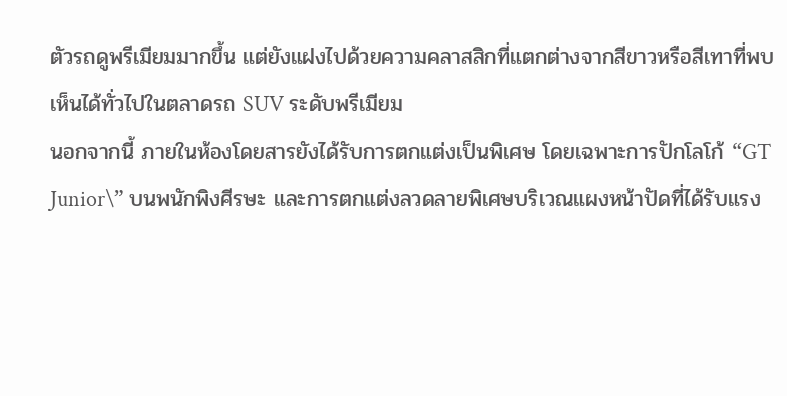ตัวรถดูพรีเมียมมากขึ้น แต่ยังแฝงไปด้วยความคลาสสิกที่แตกต่างจากสีขาวหรือสีเทาที่พบเห็นได้ทั่วไปในตลาดรถ SUV ระดับพรีเมียม
นอกจากนี้ ภายในห้องโดยสารยังได้รับการตกแต่งเป็นพิเศษ โดยเฉพาะการปักโลโก้ “GT Junior\” บนพนักพิงศีรษะ และการตกแต่งลวดลายพิเศษบริเวณแผงหน้าปัดที่ได้รับแรง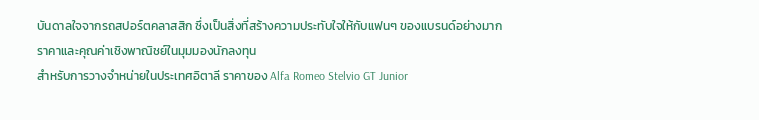บันดาลใจจากรถสปอร์ตคลาสสิก ซึ่งเป็นสิ่งที่สร้างความประทับใจให้กับแฟนๆ ของแบรนด์อย่างมาก
ราคาและคุณค่าเชิงพาณิชย์ในมุมมองนักลงทุน
สำหรับการวางจำหน่ายในประเทศอิตาลี ราคาของ Alfa Romeo Stelvio GT Junior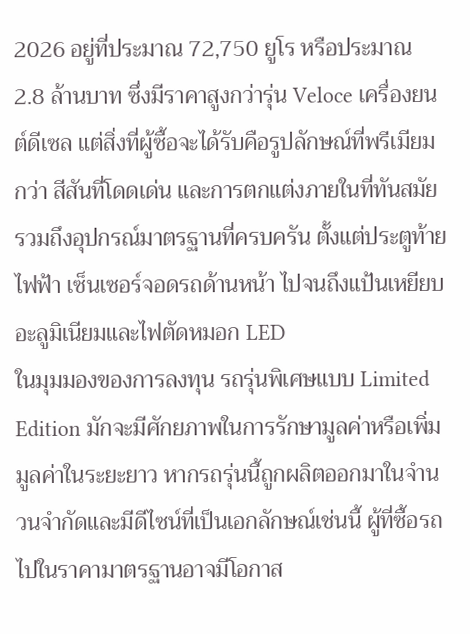2026 อยู่ที่ประมาณ 72,750 ยูโร หรือประมาณ 2.8 ล้านบาท ซึ่งมีราคาสูงกว่ารุ่น Veloce เครื่องยนต์ดีเซล แต่สิ่งที่ผู้ซื้อจะได้รับคือรูปลักษณ์ที่พรีเมียมกว่า สีสันที่โดดเด่น และการตกแต่งภายในที่ทันสมัย รวมถึงอุปกรณ์มาตรฐานที่ครบครัน ตั้งแต่ประตูท้ายไฟฟ้า เซ็นเซอร์จอดรถด้านหน้า ไปจนถึงแป้นเหยียบอะลูมิเนียมและไฟตัดหมอก LED
ในมุมมองของการลงทุน รถรุ่นพิเศษแบบ Limited Edition มักจะมีศักยภาพในการรักษามูลค่าหรือเพิ่มมูลค่าในระยะยาว หากรถรุ่นนี้ถูกผลิตออกมาในจำนวนจำกัดและมีดีไซน์ที่เป็นเอกลักษณ์เช่นนี้ ผู้ที่ซื้อรถไปในราคามาตรฐานอาจมีโอกาส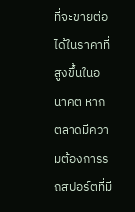ที่จะขายต่อได้ในราคาที่สูงขึ้นในอนาคต หากตลาดมีความต้องการรถสปอร์ตที่มี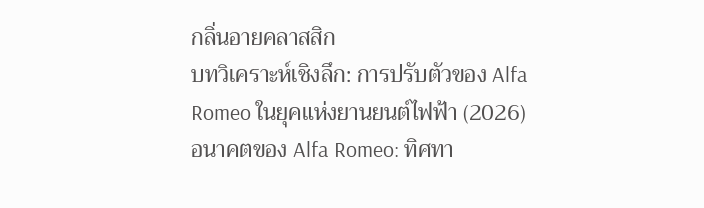กลิ่นอายคลาสสิก
บทวิเคราะห์เชิงลึก: การปรับตัวของ Alfa Romeo ในยุคแห่งยานยนต์ไฟฟ้า (2026)
อนาคตของ Alfa Romeo: ทิศทา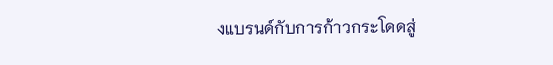งแบรนด์กับการก้าวกระโดดสู่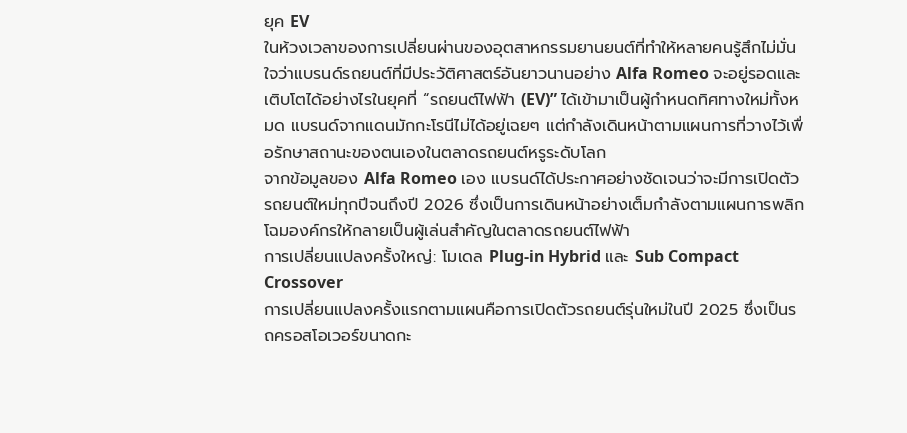ยุค EV
ในห้วงเวลาของการเปลี่ยนผ่านของอุตสาหกรรมยานยนต์ที่ทำให้หลายคนรู้สึกไม่มั่นใจว่าแบรนด์รถยนต์ที่มีประวัติศาสตร์อันยาวนานอย่าง Alfa Romeo จะอยู่รอดและเติบโตได้อย่างไรในยุคที่ “รถยนต์ไฟฟ้า (EV)” ได้เข้ามาเป็นผู้กำหนดทิศทางใหม่ทั้งหมด แบรนด์จากแดนมักกะโรนีไม่ได้อยู่เฉยๆ แต่กำลังเดินหน้าตามแผนการที่วางไว้เพื่อรักษาสถานะของตนเองในตลาดรถยนต์หรูระดับโลก
จากข้อมูลของ Alfa Romeo เอง แบรนด์ได้ประกาศอย่างชัดเจนว่าจะมีการเปิดตัวรถยนต์ใหม่ทุกปีจนถึงปี 2026 ซึ่งเป็นการเดินหน้าอย่างเต็มกำลังตามแผนการพลิกโฉมองค์กรให้กลายเป็นผู้เล่นสำคัญในตลาดรถยนต์ไฟฟ้า
การเปลี่ยนแปลงครั้งใหญ่: โมเดล Plug-in Hybrid และ Sub Compact Crossover
การเปลี่ยนแปลงครั้งแรกตามแผนคือการเปิดตัวรถยนต์รุ่นใหม่ในปี 2025 ซึ่งเป็นรถครอสโอเวอร์ขนาดกะ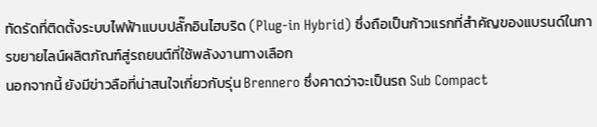ทัดรัดที่ติดตั้งระบบไฟฟ้าแบบปลั๊กอินไฮบริด (Plug-in Hybrid) ซึ่งถือเป็นก้าวแรกที่สำคัญของแบรนด์ในการขยายไลน์ผลิตภัณฑ์สู่รถยนต์ที่ใช้พลังงานทางเลือก
นอกจากนี้ ยังมีข่าวลือที่น่าสนใจเกี่ยวกับรุ่น Brennero ซึ่งคาดว่าจะเป็นรถ Sub Compact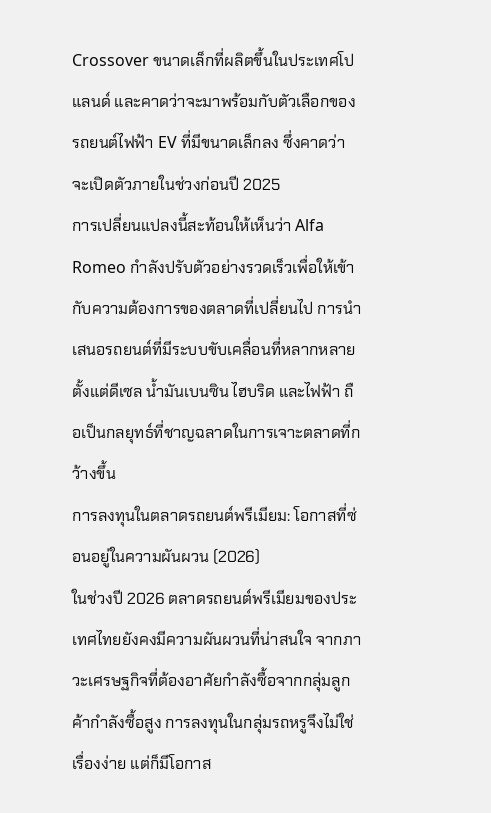Crossover ขนาดเล็กที่ผลิตขึ้นในประเทศโปแลนด์ และคาดว่าจะมาพร้อมกับตัวเลือกของรถยนต์ไฟฟ้า EV ที่มีขนาดเล็กลง ซึ่งคาดว่าจะเปิดตัวภายในช่วงก่อนปี 2025
การเปลี่ยนแปลงนี้สะท้อนให้เห็นว่า Alfa Romeo กำลังปรับตัวอย่างรวดเร็วเพื่อให้เข้ากับความต้องการของตลาดที่เปลี่ยนไป การนำเสนอรถยนต์ที่มีระบบขับเคลื่อนที่หลากหลาย ตั้งแต่ดีเซล น้ำมันเบนซิน ไฮบริด และไฟฟ้า ถือเป็นกลยุทธ์ที่ชาญฉลาดในการเจาะตลาดที่กว้างขึ้น
การลงทุนในตลาดรถยนต์พรีเมียม: โอกาสที่ซ่อนอยู่ในความผันผวน (2026)
ในช่วงปี 2026 ตลาดรถยนต์พรีเมียมของประเทศไทยยังคงมีความผันผวนที่น่าสนใจ จากภาวะเศรษฐกิจที่ต้องอาศัยกำลังซื้อจากกลุ่มลูกค้ากำลังซื้อสูง การลงทุนในกลุ่มรถหรูจึงไม่ใช่เรื่องง่าย แต่ก็มีโอกาส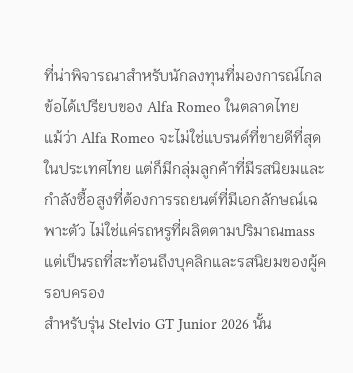ที่น่าพิจารณาสำหรับนักลงทุนที่มองการณ์ไกล
ข้อได้เปรียบของ Alfa Romeo ในตลาดไทย
แม้ว่า Alfa Romeo จะไม่ใช่แบรนด์ที่ขายดีที่สุดในประเทศไทย แต่ก็มีกลุ่มลูกค้าที่มีรสนิยมและกำลังซื้อสูงที่ต้องการรถยนต์ที่มีเอกลักษณ์เฉพาะตัว ไม่ใช่แค่รถหรูที่ผลิตตามปริมาณmass แต่เป็นรถที่สะท้อนถึงบุคลิกและรสนิยมของผู้ครอบครอง
สำหรับรุ่น Stelvio GT Junior 2026 นั้น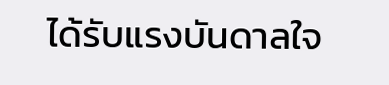ได้รับแรงบันดาลใจ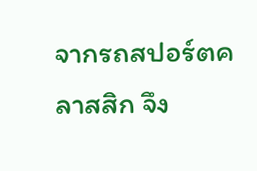จากรถสปอร์ตคลาสสิก จึง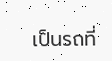เป็นรถที่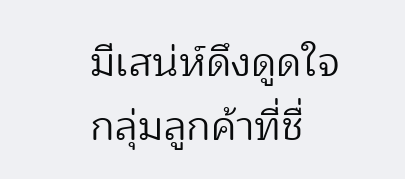มีเสน่ห์ดึงดูดใจกลุ่มลูกค้าที่ชื่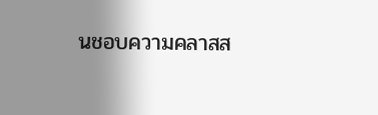นชอบความคลาสส